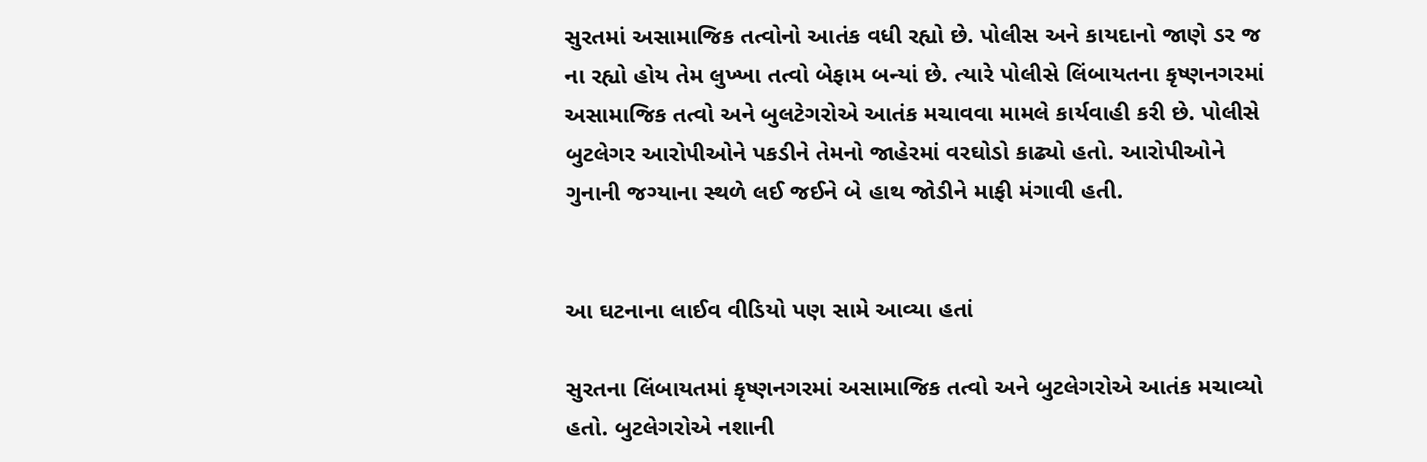સુરતમાં અસામાજિક તત્વોનો આતંક વધી રહ્યો છે. પોલીસ અને કાયદાનો જાણે ડર જ ના રહ્યો હોય તેમ લુખ્ખા તત્વો બેફામ બન્યાં છે. ત્યારે પોલીસે લિંબાયતના કૃષ્ણનગરમાં અસામાજિક તત્વો અને બુલટેગરોએ આતંક મચાવવા મામલે કાર્યવાહી કરી છે. પોલીસે બુટલેગર આરોપીઓને પકડીને તેમનો જાહેરમાં વરઘોડો કાઢ્યો હતો. આરોપીઓને ગુનાની જગ્યાના સ્થળે લઈ જઈને બે હાથ જોડીને માફી મંગાવી હતી.


આ ઘટનાના લાઈવ વીડિયો પણ સામે આવ્યા હતાં

સુરતના લિંબાયતમાં કૃષ્ણનગરમાં અસામાજિક તત્વો અને બુટલેગરોએ આતંક મચાવ્યો હતો. બુટલેગરોએ નશાની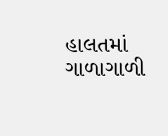હાલતમાં ગાળાગાળી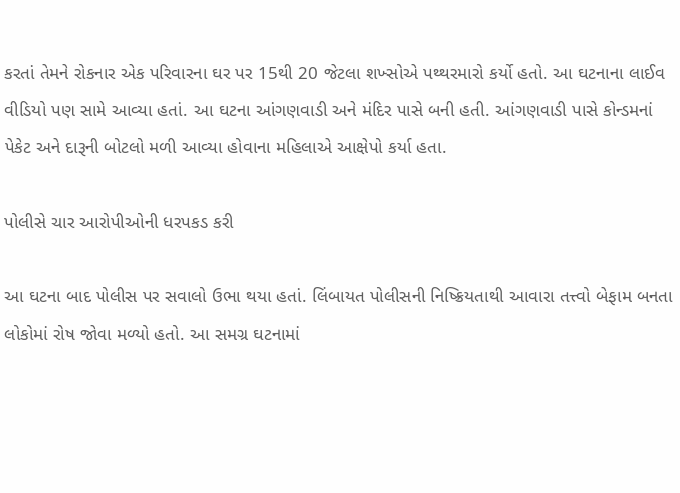કરતાં તેમને રોકનાર એક પરિવારના ઘર પર 15થી 20 જેટલા શખ્સોએ પથ્થરમારો કર્યો હતો. આ ઘટનાના લાઈવ વીડિયો પણ સામે આવ્યા હતાં. આ ઘટના આંગણવાડી અને મંદિર પાસે બની હતી. આંગણવાડી પાસે કોન્ડમનાં પેકેટ અને દારૂની બોટલો મળી આવ્યા હોવાના મહિલાએ આક્ષેપો કર્યા હતા.

પોલીસે ચાર આરોપીઓની ધરપકડ કરી

આ ઘટના બાદ પોલીસ પર સવાલો ઉભા થયા હતાં. લિંબાયત પોલીસની નિષ્ક્રિયતાથી આવારા તત્ત્વો બેફામ બનતા લોકોમાં રોષ જોવા મળ્યો હતો. આ સમગ્ર ઘટનામાં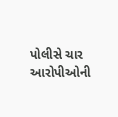પોલીસે ચાર આરોપીઓની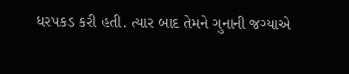ધરપકડ કરી હતી. ત્યાર બાદ તેમને ગુનાની જગ્યાએ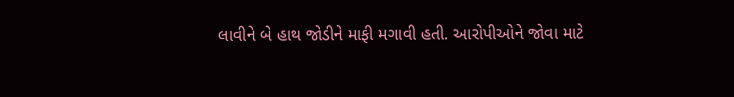લાવીને બે હાથ જોડીને માફી મગાવી હતી. આરોપીઓને જોવા માટે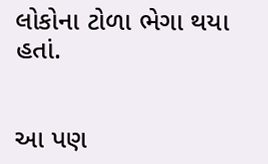લોકોના ટોળા ભેગા થયા હતાં.


આ પણ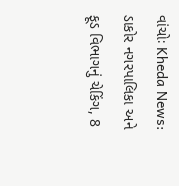વાંચોઃ Kheda News: ડાકોર નગરપાલિકા અને ફૂડ વિભાગનું ચેકિંગ, 8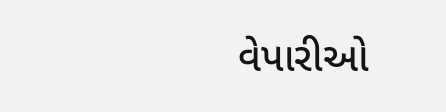વેપારીઓ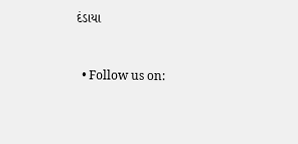દંડાયા


  • Follow us on: